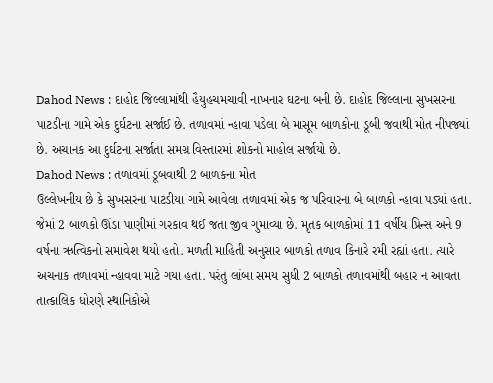Dahod News : દાહોદ જિલ્લામાંથી હૈયુહચમચાવી નાખનાર ઘટના બની છે. દાહોદ જિલ્લાના સુખસરના પાટડીના ગામે એક દુર્ઘટના સર્જાઈ છે. તળાવમાં ન્હાવા પડેલા બે માસૂમ બાળકોના ડૂબી જવાથી મોત નીપજ્યાં છે. અચાનક આ દુર્ઘટના સર્જાતા સમગ્ર વિસ્તારમાં શોકનો માહોલ સર્જાયો છે.
Dahod News : તળાવમાં ડૂબવાથી 2 બાળકના મોત
ઉલ્લેખનીય છે કે સુખસરના પાટડીયા ગામે આવેલા તળાવમાં એક જ પરિવારના બે બાળકો ન્હાવા પડ્યાં હતા. જેમાં 2 બાળકો ઊંડા પાણીમાં ગરકાવ થઈ જતા જીવ ગુમાવ્યા છે. મૃતક બાળકોમાં 11 વર્ષીય પ્રિન્સ અને 9 વર્ષના ઋત્વિકનો સમાવેશ થયો હતો. મળતી માહિતી અનુસાર બાળકો તળાવ કિનારે રમી રહ્યાં હતા. ત્યારે અચનાક તળાવમાં ન્હાવવા માટે ગયા હતા. પરંતુ લાંબા સમય સુધી 2 બાળકો તળાવમાંથી બહાર ન આવતા તાત્કાલિક ધોરણે સ્થાનિકોએ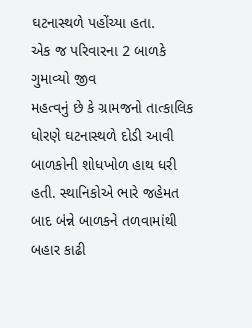ઘટનાસ્થળે પહોંચ્યા હતા.
એક જ પરિવારના 2 બાળકે ગુમાવ્યો જીવ
મહત્વનું છે કે ગ્રામજનો તાત્કાલિક ધોરણે ઘટનાસ્થળે દોડી આવી બાળકોની શોધખોળ હાથ ધરી હતી. સ્થાનિકોએ ભારે જહેમત બાદ બંન્ને બાળકને તળવામાંથી બહાર કાઢી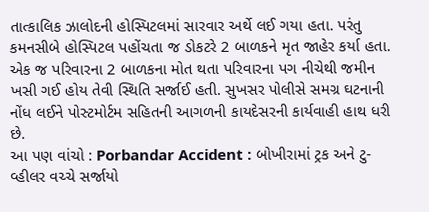તાત્કાલિક ઝાલોદની હોસ્પિટલમાં સારવાર અર્થે લઈ ગયા હતા. પરંતુ કમનસીબે હોસ્પિટલ પહોંચતા જ ડોકટરે 2 બાળકને મૃત જાહેર કર્યા હતા. એક જ પરિવારના 2 બાળકના મોત થતા પરિવારના પગ નીચેથી જમીન ખસી ગઈ હોય તેવી સ્થિતિ સર્જાઈ હતી. સુખસર પોલીસે સમગ્ર ઘટનાની નોંધ લઈને પોસ્ટમોર્ટમ સહિતની આગળની કાયદેસરની કાર્યવાહી હાથ ધરી છે.
આ પણ વાંચો : Porbandar Accident : બોખીરામાં ટ્રક અને ટુ-વ્હીલર વચ્ચે સર્જાયો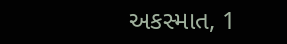અકસ્માત, 1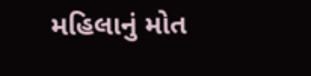મહિલાનું મોત